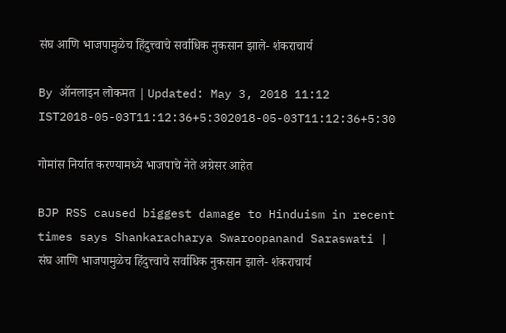संघ आणि भाजपामुळेच हिंदुत्त्वाचे सर्वाधिक नुकसान झाले- शंकराचार्य

By ऑनलाइन लोकमत | Updated: May 3, 2018 11:12 IST2018-05-03T11:12:36+5:302018-05-03T11:12:36+5:30

गोमांस निर्यात करण्यामध्ये भाजपाचे नेते अग्रेसर आहेत

BJP RSS caused biggest damage to Hinduism in recent times says Shankaracharya Swaroopanand Saraswati | संघ आणि भाजपामुळेच हिंदुत्त्वाचे सर्वाधिक नुकसान झाले- शंकराचार्य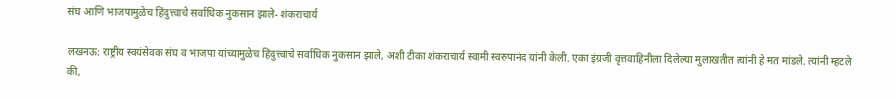संघ आणि भाजपामुळेच हिंदुत्त्वाचे सर्वाधिक नुकसान झाले- शंकराचार्य

लखनऊ: राष्ट्रीय स्वयंसेवक संघ व भाजपा यांच्यामुळेच हिंदुत्त्वाचे सर्वाधिक नुकसान झाले, अशी टीका शंकराचार्य स्वामी स्वरुपानंद यांनी केली. एका इंग्रजी वृत्तवाहिनीला दिलेल्या मुलाखतीत त्यांनी हे मत मांडले. त्यांनी म्हटले की,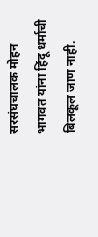सरसंघचालक मोहन भागवत यांना हिंदू धर्माची बिलकूल जाण नाही.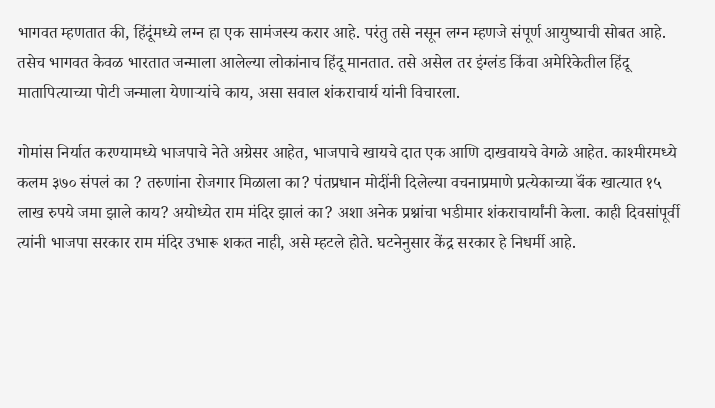भागवत म्हणतात की, हिंदूंमध्ये लग्न हा एक सामंजस्य करार आहे. परंतु तसे नसून लग्न म्हणजे संपूर्ण आयुष्याची सोबत आहे. तसेच भागवत केवळ भारतात जन्माला आलेल्या लोकांनाच हिंदू मानतात. तसे असेल तर इंग्लंड किंवा अमेरिकेतील हिंदू मातापित्याच्या पोटी जन्माला येणाऱ्यांचे काय, असा सवाल शंकराचार्य यांनी विचारला.

गोमांस निर्यात करण्यामध्ये भाजपाचे नेते अग्रेसर आहेत, भाजपाचे खायचे दात एक आणि दाखवायचे वेगळे आहेत. काश्मीरमध्ये कलम ३७० संपलं का ? तरुणांना रोजगार मिळाला का? पंतप्रधान मोदींनी दिलेल्या वचनाप्रमाणे प्रत्येकाच्या बॅंक खात्यात १५ लाख रुपये जमा झाले काय? अयोध्येत राम मंदिर झालं का? अशा अनेक प्रश्नांचा भडीमार शंकराचार्यांनी केला. काही दिवसांपूर्वी त्यांनी भाजपा सरकार राम मंदिर उभारू शकत नाही, असे म्हटले होते. घटनेनुसार केंद्र सरकार हे निधर्मी आहे.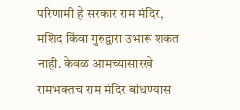परिणामी हे सरकार राम मंदिर, मशिद किंवा गुरुद्वारा उभारू शकत नाही. केवळ आमच्यासारखे रामभक्तच राम मंदिर बांधण्यास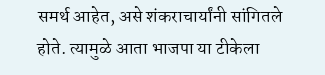समर्थ आहेत, असे शंकराचार्यांनी सांगितले होते. त्यामुळे आता भाजपा या टीकेला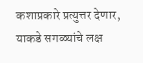कशाप्रकारे प्रत्युत्तर देणार, याकडे सगळ्यांचे लक्ष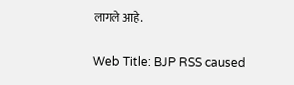लागले आहे.

Web Title: BJP RSS caused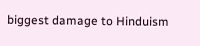biggest damage to Hinduism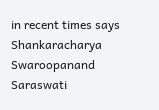in recent times says Shankaracharya Swaroopanand Saraswati